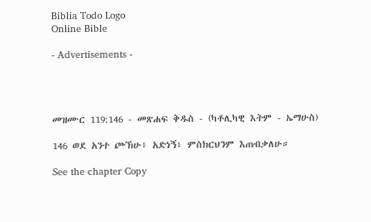Biblia Todo Logo
Online Bible

- Advertisements -




መዝሙር 119:146 - መጽሐፍ ቅዱስ - (ካቶሊካዊ እትም - ኤማሁስ)

146 ወደ አንተ ጮኽሁ፥ አድነኝ፥ ምስክርህንም እጠብቃለሁ።

See the chapter Copy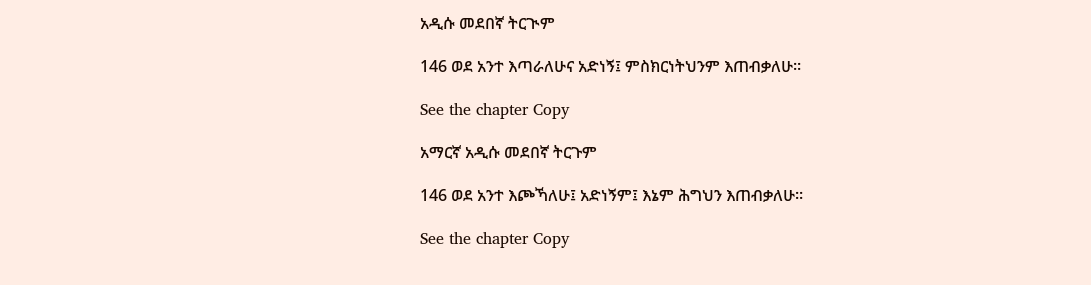አዲሱ መደበኛ ትርጒም

146 ወደ አንተ እጣራለሁና አድነኝ፤ ምስክርነትህንም እጠብቃለሁ።

See the chapter Copy

አማርኛ አዲሱ መደበኛ ትርጉም

146 ወደ አንተ እጮኻለሁ፤ አድነኝም፤ እኔም ሕግህን እጠብቃለሁ።

See the chapter Copy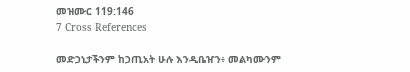መዝሙር 119:146
7 Cross References

መድኃኒታችንም ከኃጢአት ሁሉ እንዲቤዠን፥ መልካሙንም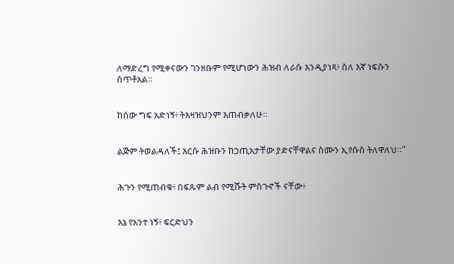ለማድረግ የሚቀናውን ገንዘቡም የሚሆነውን ሕዝብ ለራሱ እንዲያነጻ፥ ስለ እኛ ነፍሱን ሰጥቶአል።


ከሰው ግፍ አድነኝ፥ ትእዛዝህንም እጠብቃለሁ።


ልጅም ትወልዳለች፤ እርሱ ሕዝቡን ከኃጢአታቸው ያድናቸዋልና ስሙን ኢየሱስ ትለዋለህ።”


ሕጉን የሚጠብቁ፥ በፍጹም ልብ የሚሹት ምስጉኖች ናቸው፥


እኔ የአንተ ነኝ፥ ፍርድህን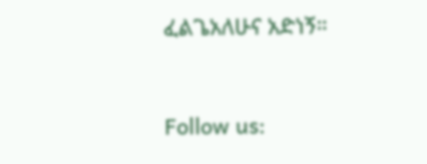ፈልጌአለሁና አድነኝ።


Follow us: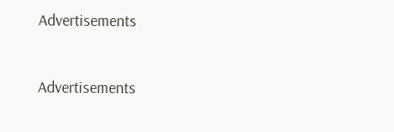Advertisements


Advertisements